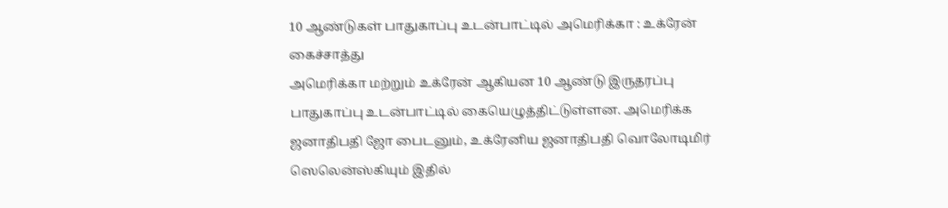10 ஆண்டுகள் பாதுகாப்பு உடன்பாட்டில் அமெரிக்கா : உக்ரேன் கைச்சாத்து
அமெரிக்கா மற்றும் உக்ரேன் ஆகியன 10 ஆண்டு இருதரப்பு பாதுகாப்பு உடன்பாட்டில் கையெழுத்திட்டுள்ளன. அமெரிக்க ஜனாதிபதி ஜோ பைடனும், உக்ரேனிய ஜனாதிபதி வொலோடிமிர் ஸெலென்ஸ்கியும் இதில்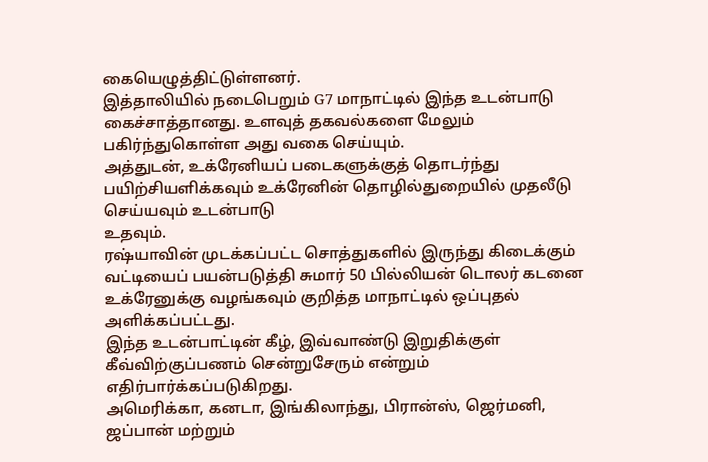கையெழுத்திட்டுள்ளனர்.
இத்தாலியில் நடைபெறும் G7 மாநாட்டில் இந்த உடன்பாடு கைச்சாத்தானது. உளவுத் தகவல்களை மேலும் பகிர்ந்துகொள்ள அது வகை செய்யும்.
அத்துடன், உக்ரேனியப் படைகளுக்குத் தொடர்ந்து பயிற்சியளிக்கவும் உக்ரேனின் தொழில்துறையில் முதலீடு செய்யவும் உடன்பாடு
உதவும்.
ரஷ்யாவின் முடக்கப்பட்ட சொத்துகளில் இருந்து கிடைக்கும் வட்டியைப் பயன்படுத்தி சுமார் 50 பில்லியன் டொலர் கடனை உக்ரேனுக்கு வழங்கவும் குறித்த மாநாட்டில் ஒப்புதல் அளிக்கப்பட்டது.
இந்த உடன்பாட்டின் கீழ், இவ்வாண்டு இறுதிக்குள் கீவ்விற்குப்பணம் சென்றுசேரும் என்றும் எதிர்பார்க்கப்படுகிறது.
அமெரிக்கா, கனடா, இங்கிலாந்து, பிரான்ஸ், ஜெர்மனி, ஜப்பான் மற்றும்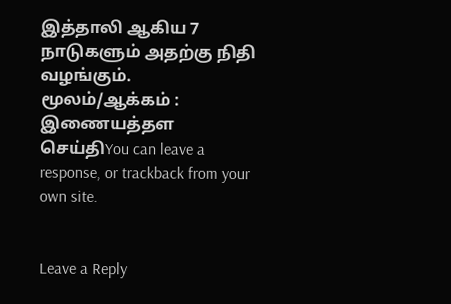இத்தாலி ஆகிய 7 நாடுகளும் அதற்கு நிதி வழங்கும்.
மூலம்/ஆக்கம் : இணையத்தள செய்திYou can leave a response, or trackback from your own site.


Leave a Reply